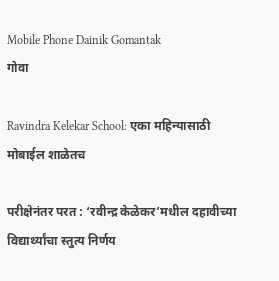Mobile Phone Dainik Gomantak
गोवा

Ravindra Kelekar School: एका महिन्यासाठी मोबाईल शाळेतच

परीक्षेनंतर परत : ‘रवीन्द्र केळेकर’मधील दहावीच्या विद्यार्थ्यांचा स्तुत्य निर्णय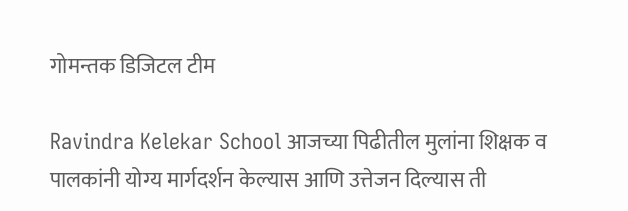गोमन्तक डिजिटल टीम

Ravindra Kelekar School आजच्या पिढीतील मुलांना शिक्षक व पालकांनी योग्य मार्गदर्शन केल्यास आणि उत्तेजन दिल्यास ती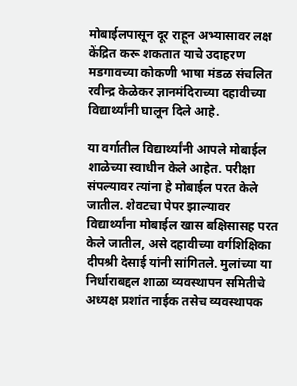मोबाईलपासून दूर राहून अभ्यासावर लक्ष केंद्रित करू शकतात याचे उदाहरण मडगावच्या कोकणी भाषा मंडळ संचलित रवीन्द्र केळेकर ज्ञानमंदिराच्या दहावीच्या विद्यार्थ्यांनी घालून दिले आहे.

या वर्गातील विद्यार्थ्यांनी आपले मोबाईल शाळेच्या स्वाधीन केले आहेत. परीक्षा संपल्यावर त्यांना हे मोबाईल परत केले जातील. शेवटचा पेपर झाल्यावर विद्यार्थ्यांना मोबाईल खास बक्षिसासह परत केले जातील, असे दहावीच्या वर्गशिक्षिका दीपश्री देसाई यांनी सांगितले. मुलांच्या या निर्धाराबद्दल शाळा व्यवस्थापन समितीचे अध्यक्ष प्रशांत नाईक तसेच व्यवस्थापक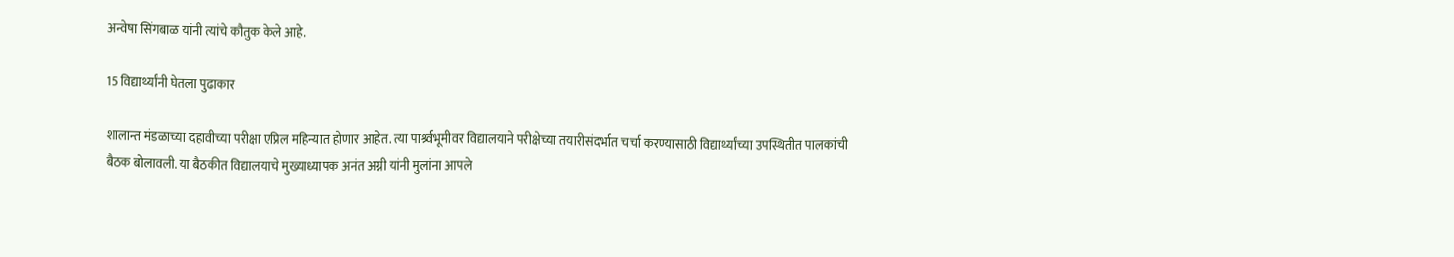अन्वेषा सिंगबाळ यांनी त्यांचे कौतुक केले आहे.

15 विद्यार्थ्यांनी घेतला पुढाकार

शालान्त मंडळाच्या दहावीच्या परीक्षा एप्रिल महिन्यात होणार आहेत. त्या पार्श्र्वभूमीवर विद्यालयाने परीक्षेच्या तयारीसंदर्भात चर्चा करण्यासाठी विद्यार्थ्यांच्या उपस्थितीत पालकांची बैठक बोलावली. या बैठकीत विद्यालयाचे मुख्याध्यापक अनंत अग्नी यांनी मुलांना आपले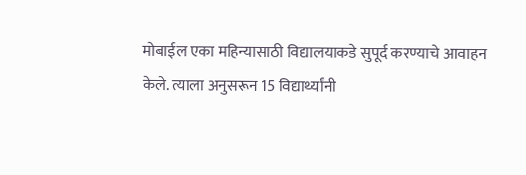मोबाईल एका महिन्यासाठी विद्यालयाकडे सुपूर्द करण्याचे आवाहन केले. त्याला अनुसरून 15 विद्यार्थ्यांनी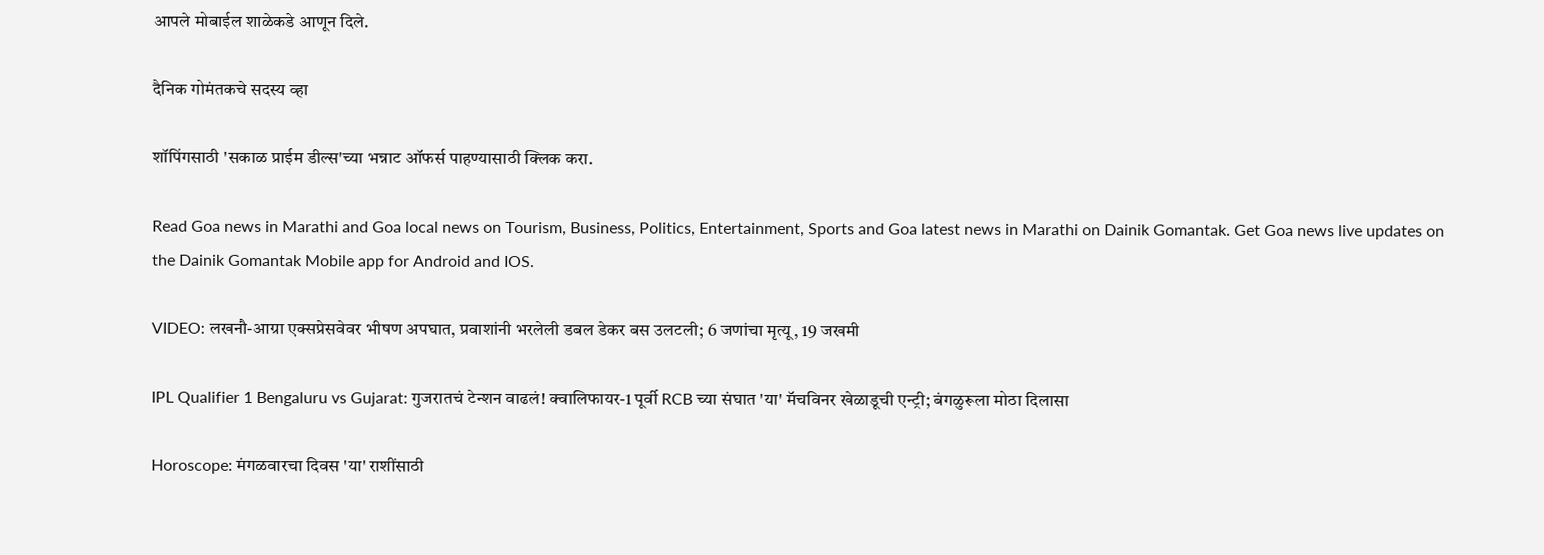आपले मोबाईल शाळेकडे आणून दिले.

दैनिक गोमंतकचे सदस्य व्हा

शॉपिंगसाठी 'सकाळ प्राईम डील्स'च्या भन्नाट ऑफर्स पाहण्यासाठी क्लिक करा.

Read Goa news in Marathi and Goa local news on Tourism, Business, Politics, Entertainment, Sports and Goa latest news in Marathi on Dainik Gomantak. Get Goa news live updates on the Dainik Gomantak Mobile app for Android and IOS.

VIDEO: लखनौ-आग्रा एक्सप्रेसवेवर भीषण अपघात, प्रवाशांनी भरलेली डबल डेकर बस उलटली; 6 जणांचा मृत्यू, 19 जखमी

IPL Qualifier 1 Bengaluru vs Gujarat: गुजरातचं टेन्शन वाढलं! क्वालिफायर-1 पूर्वी RCB च्या संघात 'या' मॅचविनर खेळाडूची एन्ट्री; बंगळुरूला मोठा दिलासा

Horoscope: मंगळवारचा दिवस 'या' राशींसाठी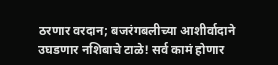ठरणार वरदान; बजरंगबलीच्या आशीर्वादाने उघडणार नशिबाचे टाळे! सर्व कामं होणार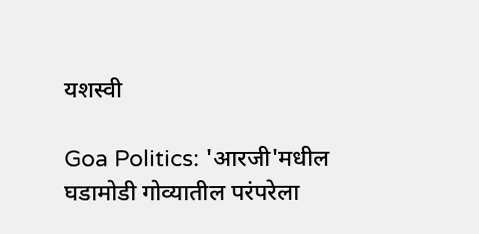यशस्वी

Goa Politics: 'आरजी'मधील घडामोडी गोव्यातील परंपरेला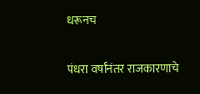धरूनच

पंधरा वर्षांनंतर राजकारणाचे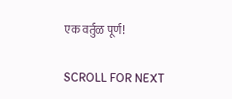एक वर्तुळ पूर्ण!

SCROLL FOR NEXT